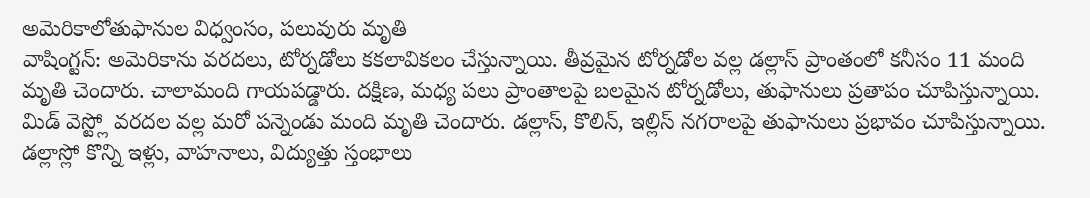అమెరికాలోతుఫానుల విధ్వంసం, పలువురు మృతి
వాషింగ్టన్: అమెరికాను వరదలు, టోర్నడోలు కకలావికలం చేస్తున్నాయి. తీవ్రమైన టోర్నడోల వల్ల డల్లాస్ ప్రాంతంలో కనీసం 11 మంది మృతి చెందారు. చాలామంది గాయపడ్డారు. దక్షిణ, మధ్య పలు ప్రాంతాలపై బలమైన టోర్నడోలు, తుఫానులు ప్రతాపం చూపిస్తున్నాయి.
మిడ్ వెస్ట్లో వరదల వల్ల మరో పన్నెండు మంది మృతి చెందారు. డల్లాస్, కొలిన్, ఇల్లిస్ నగరాలపై తుఫానులు ప్రభావం చూపిస్తున్నాయి. డల్లాస్లో కొన్ని ఇళ్లు, వాహనాలు, విద్యుత్తు స్తంభాలు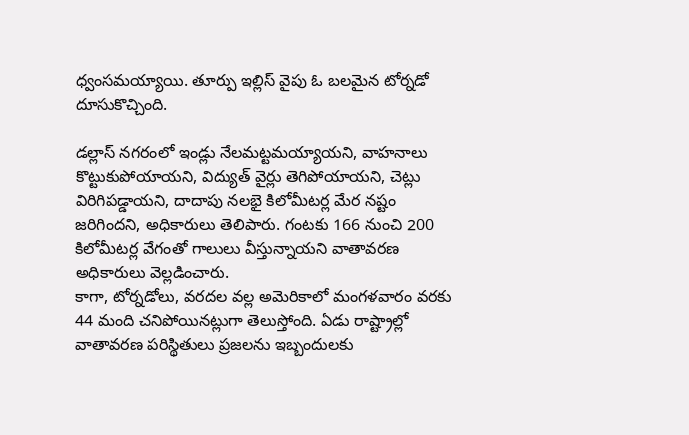ధ్వంసమయ్యాయి. తూర్పు ఇల్లిస్ వైపు ఓ బలమైన టోర్నడో దూసుకొచ్చింది.

డల్లాస్ నగరంలో ఇండ్లు నేలమట్టమయ్యాయని, వాహనాలు కొట్టుకుపోయాయని, విద్యుత్ వైర్లు తెగిపోయాయని, చెట్లు విరిగిపడ్డాయని, దాదాపు నలభై కిలోమీటర్ల మేర నష్టం జరిగిందని, అధికారులు తెలిపారు. గంటకు 166 నుంచి 200 కిలోమీటర్ల వేగంతో గాలులు వీస్తున్నాయని వాతావరణ అధికారులు వెల్లడించారు.
కాగా, టోర్నడోలు, వరదల వల్ల అమెరికాలో మంగళవారం వరకు 44 మంది చనిపోయినట్లుగా తెలుస్తోంది. ఏడు రాష్ట్రాల్లో వాతావరణ పరిస్థితులు ప్రజలను ఇబ్బందులకు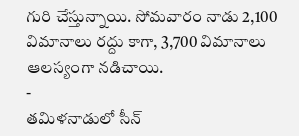గురి చేస్తున్నాయి. సోమవారం నాడు 2,100 విమానాలు రద్దు కాగా, 3,700 విమానాలు ఆలస్యంగా నడిచాయి.
-
తమిళనాడులో సీన్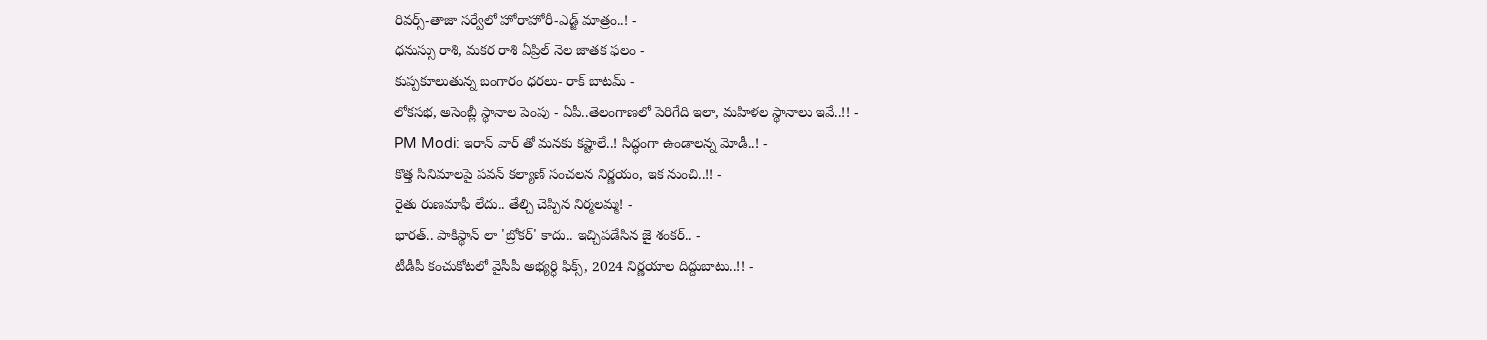రివర్స్-తాజా సర్వేలో హోరాహోరీ-ఎడ్జ్ మాత్రం..! -
ధనుస్సు రాశి, మకర రాశి ఏప్రిల్ నెల జాతక ఫలం -
కుప్పకూలుతున్న బంగారం ధరలు- రాక్ బాటమ్ -
లోకసభ, అసెంబ్లీ స్థానాల పెంపు - ఏపీ..తెలంగాణలో పెరిగేది ఇలా, మహిళల స్థానాలు ఇవే..!! -
PM Modi: ఇరాన్ వార్ తో మనకు కష్టాలే..! సిద్ధంగా ఉండాలన్న మోడీ..! -
కొత్త సినిమాలపై పవన్ కల్యాణ్ సంచలన నిర్ణయం, ఇక నుంచి..!! -
రైతు రుణమాఫీ లేదు.. తేల్చి చెప్పిన నిర్మలమ్మ! -
భారత్.. పాకిస్థాన్ లా 'బ్రోకర్' కాదు.. ఇచ్చిపడేసిన జై శంకర్.. -
టీడీపీ కంచుకోటలో వైసీపీ అభ్యర్ధి ఫిక్స్, 2024 నిర్ణయాల దిద్దుబాటు..!! -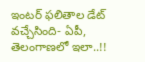ఇంటర్ ఫలితాల డేట్ వచ్చేసింది- ఏపీ, తెలంగాణలో ఇలా..!!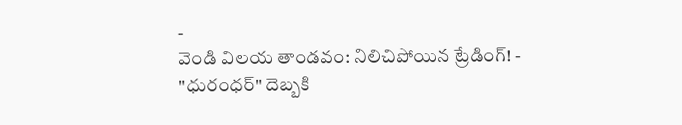-
వెండి విలయ తాండవం: నిలిచిపోయిన ట్రేడింగ్! -
"ధురంధర్" దెబ్బకి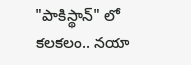"పాకిస్థాన్" లో కలకలం.. నయా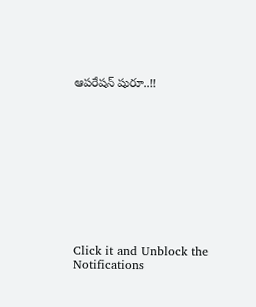ఆపరేషన్ షురూ..!!











Click it and Unblock the Notifications